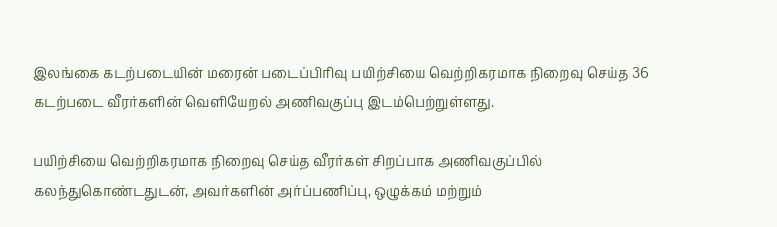இலங்கை கடற்படையின் மரைன் படைப்பிரிவு பயிற்சியை வெற்றிகரமாக நிறைவு செய்த 36 கடற்படை வீரர்களின் வெளியேறல் அணிவகுப்பு இடம்பெற்றுள்ளது.

பயிற்சியை வெற்றிகரமாக நிறைவு செய்த வீரர்கள் சிறப்பாக அணிவகுப்பில் கலந்துகொண்டதுடன், அவர்களின் அர்ப்பணிப்பு, ஒழுக்கம் மற்றும்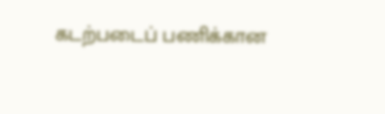கடற்படைப் பணிக்கான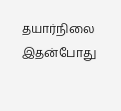தயார்நிலை இதன்போது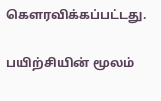கௌரவிக்கப்பட்டது.

பயிற்சியின் மூலம்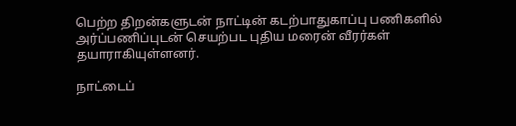பெற்ற திறன்களுடன் நாட்டின் கடற்பாதுகாப்பு பணிகளில் அர்ப்பணிப்புடன் செயற்பட புதிய மரைன் வீரர்கள் தயாராகியுள்ளனர்.

நாட்டைப்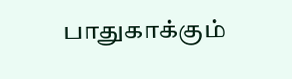பாதுகாக்கும்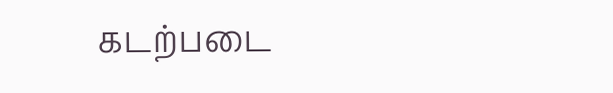கடற்படை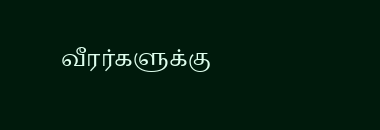வீரர்களுக்கு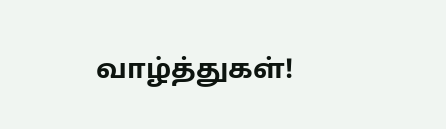வாழ்த்துகள்!